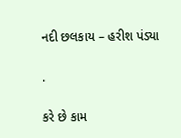નદી છલકાય – હરીશ પંડ્યા

.

કરે છે કામ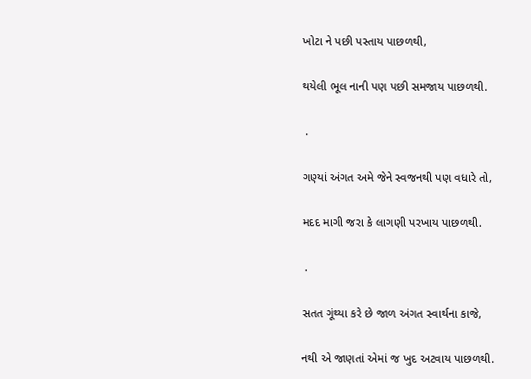ખોટા ને પછી પસ્તાય પાછળથી,

થયેલી ભૂલ નાની પણ પછી સમજાય પાછળથી.

 .

ગણ્યાં અંગત અમે જેને સ્વજનથી પણ વધારે તો,

મદદ માગી જરા કે લાગણી પરખાય પાછળથી.

 .

સતત ગૂંથ્યા કરે છે જાળ અંગત સ્વાર્થના કાજે,

નથી એ જાણતાં એમાં જ ખુદ અટવાય પાછળથી.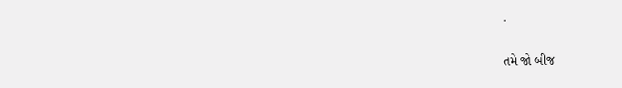.

તમે જો બીજ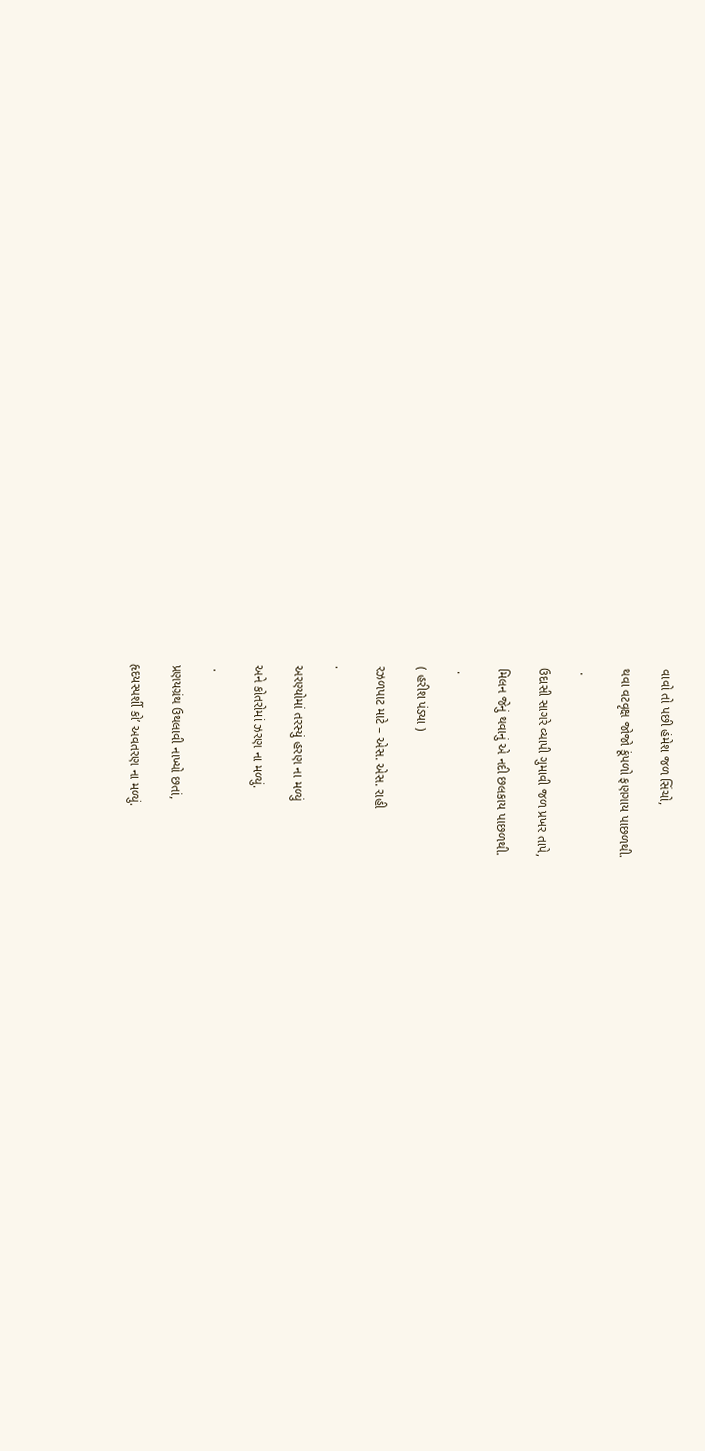વાવો તો પછી હંમેશ જળ સિંચો,

થવા વટવૃક્ષ જોજો કૂંપળો ફણગાય પાછળથી.

 .

ઉદાસી સાગરે વ્યાપી ગુમાવી જળ પ્રખર તાપે,

મિલન જેનું થવાનું એ નદી છલકાય પાછળથી.

 .

( હરીશ પંડ્યા )

રઝળપાટ માટે – એસ. એસ. રાહી

.

અરણ્યોમાં તરસ્યું હરણ ના મળ્યું

અને કોતરોમાં ઝરણ ના મળ્યું.

 .

પ્રણયગ્રંથ ઉથલાવી નાખ્યો છતાં,

હૃદયસ્પર્શી કો’ અવતરણ ના મળ્યું.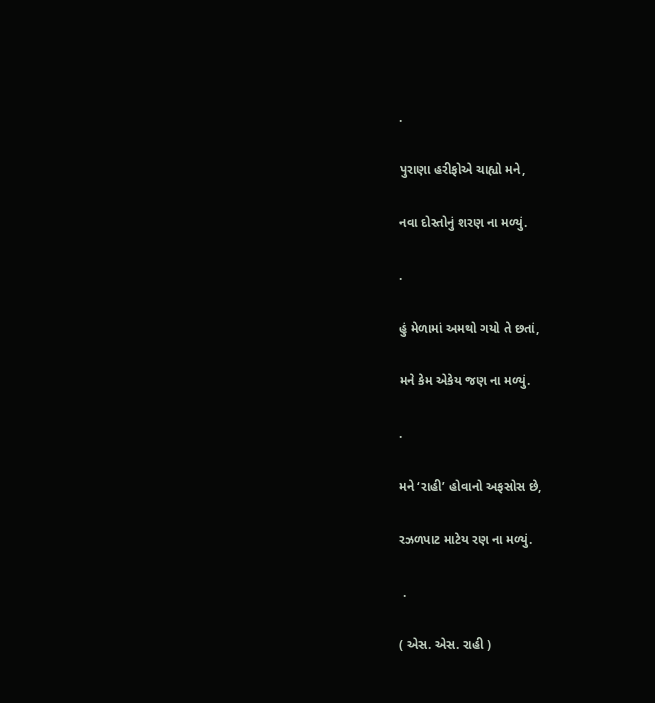.

પુરાણા હરીફોએ ચાહ્યો મને,

નવા દોસ્તોનું શરણ ના મળ્યું.

.

હું મેળામાં અમથો ગયો તે છતાં,

મને કેમ એકેય જણ ના મળ્યું.

.

મને ‘રાહી’ હોવાનો અફસોસ છે,

રઝળપાટ માટેય રણ ના મળ્યું.

 .

( એસ. એસ. રાહી )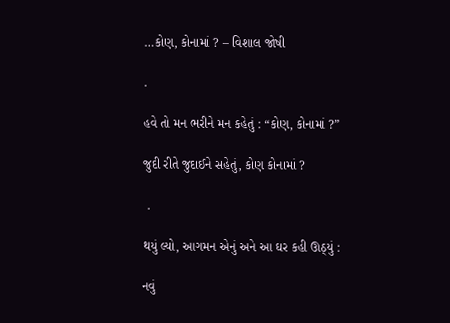…કોણ, કોનામાં ? – વિશાલ જોષી

.

હવે તો મન ભરીને મન કહેતું : “કોણ, કોનામાં ?”

જુદી રીતે જુદાઈને સહેતું, કોણ કોનામાં ?

 .

થયું લ્યો, આગમન એનું અને આ ઘર કહી ઊઠ્યું :

નવું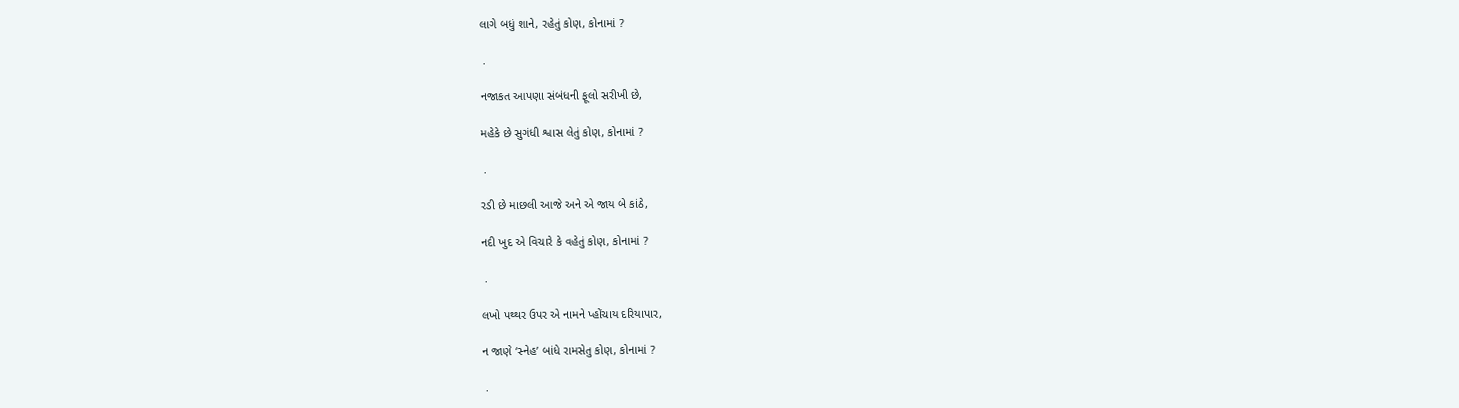લાગે બધું શાને, રહેતું કોણ, કોનામાં ?

 .

નજાકત આપણા સંબંધની ફૂલો સરીખી છે,

મહેકે છે સુગંધી શ્વાસ લેતું કોણ, કોનામાં ?

 .

રડી છે માછલી આજે અને એ જાય બે કાંઠે,

નદી ખુદ એ વિચારે કે વહેતું કોણ, કોનામાં ?

 .

લખો પથ્થર ઉપર એ નામને પ્હોંચાય દરિયાપાર,

ન જાણે ‘સ્નેહ’ બાંધે રામસેતુ કોણ, કોનામાં ?

 .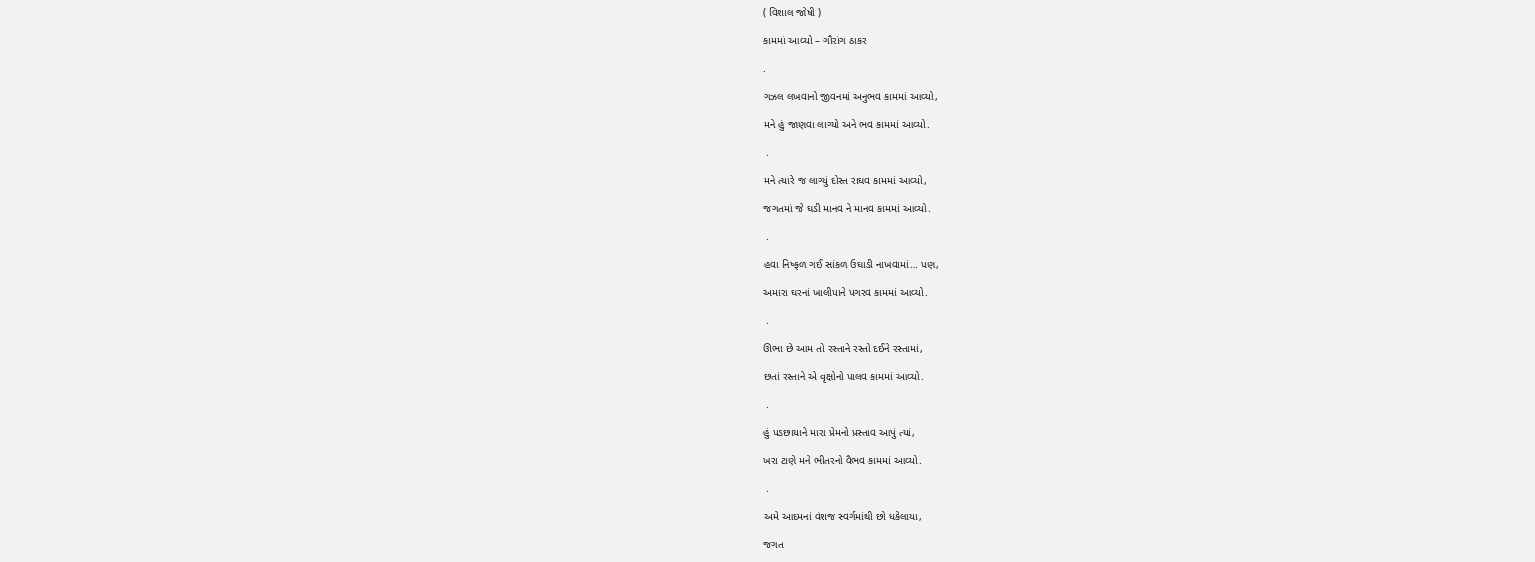( વિશાલ જોષી )

કામમાં આવ્યો – ગૌરાંગ ઠાકર

.

ગઝલ લખવાનો જીવનમાં અનુભવ કામમાં આવ્યો,

મને હું જાણવા લાગ્યો અને ભવ કામમાં આવ્યો.

 .

મને ત્યારે જ લાગ્યું દોસ્ત રાઘવ કામમાં આવ્યો,

જગતમાં જે ઘડી માનવ ને માનવ કામમાં આવ્યો.

 .

હવા નિષ્ફળ ગઈ સાંકળ ઉઘાડી નાખવામાં… પણ,

અમારા ઘરનાં ખાલીપાને પગરવ કામમાં આવ્યો.

 .

ઊભા છે આમ તો રસ્તાને રસ્તો દઈને રસ્તામાં,

છતાં રસ્તાને એ વૃક્ષોનો પાલવ કામમાં આવ્યો.

 .

હું પડછાયાને મારા પ્રેમનો પ્રસ્તાવ આપું ત્યાં,

ખરા ટાણે મને ભીતરનો વૈભવ કામમાં આવ્યો.

 .

અમે આદમનાં વંશજ સ્વર્ગમાંથી છો ધકેલાયા,

જગત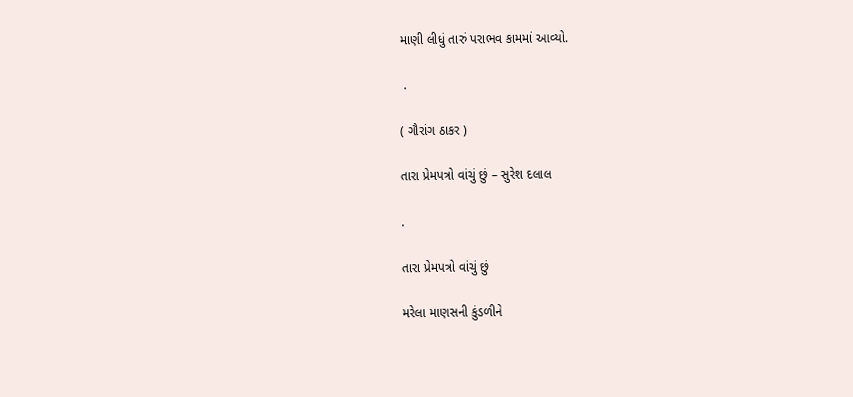માણી લીધું તારું પરાભવ કામમાં આવ્યો.

 .

( ગૌરાંગ ઠાકર )

તારા પ્રેમપત્રો વાંચું છું – સુરેશ દલાલ

.

તારા પ્રેમપત્રો વાંચું છું

મરેલા માણસની કુંડળીને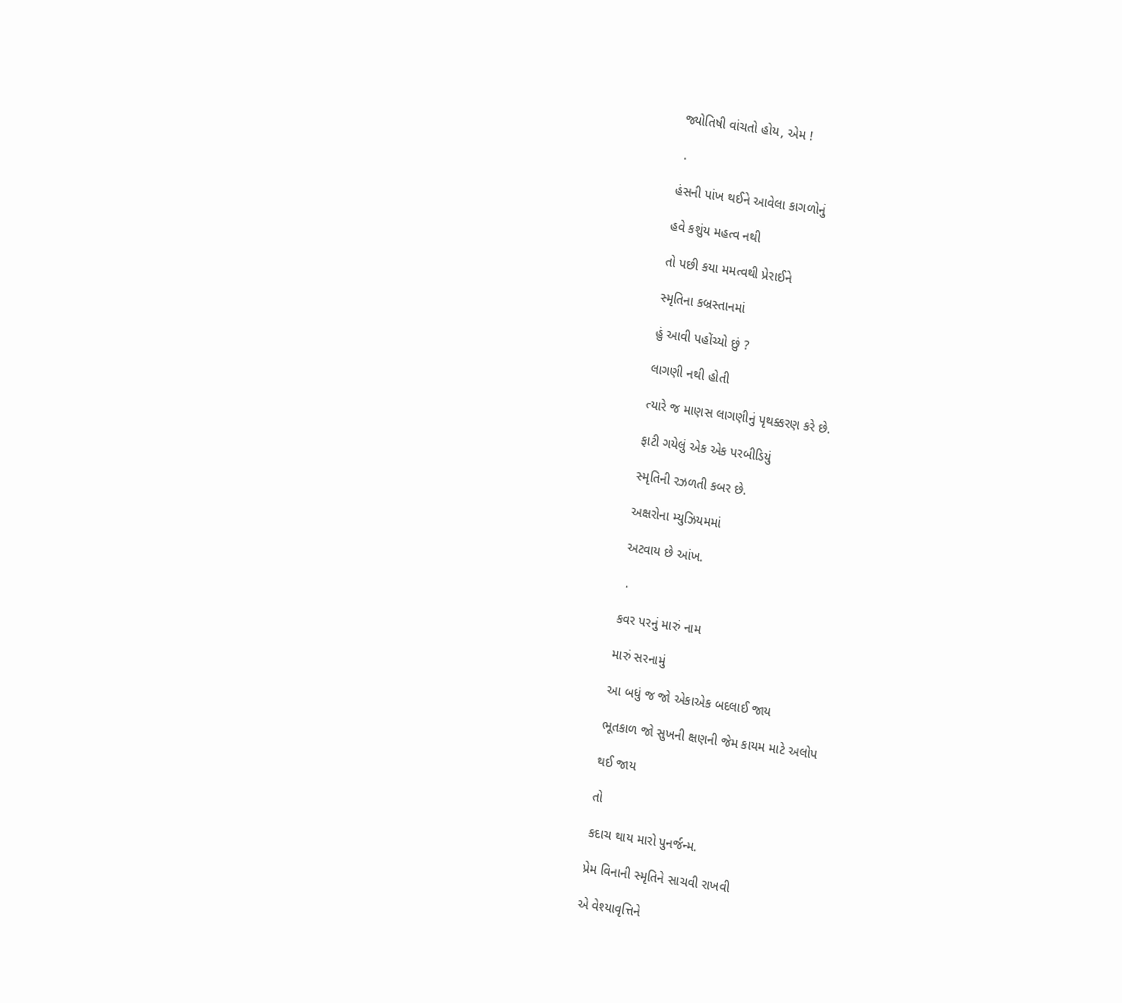જ્યોતિષી વાંચતો હોય, એમ !

 .

હંસની પાંખ થઈને આવેલા કાગળોનું

હવે કશુંય મહત્વ નથી

તો પછી કયા મમત્વથી પ્રેરાઈને

સ્મૃતિના કબ્રસ્તાનમાં

હું આવી પહોંચ્યો છું ?

લાગણી નથી હોતી

ત્યારે જ માણસ લાગણીનું પૃથક્કરણ કરે છે.

ફાટી ગયેલું એક એક પરબીડિયું

સ્મૃતિની રઝળતી કબર છે.

અક્ષરોના મ્યુઝિયમમાં

અટવાય છે આંખ.

 .

કવર પરનું મારું નામ

મારું સરનામું

આ બધું જ જો એકાએક બદલાઈ જાય

ભૂતકાળ જો સુખની ક્ષણની જેમ કાયમ માટે અલોપ

થઈ જાય

તો

કદાચ થાય મારો પુનર્જન્મ.

પ્રેમ વિનાની સ્મૃતિને સાચવી રાખવી

એ વેશ્યાવૃત્તિને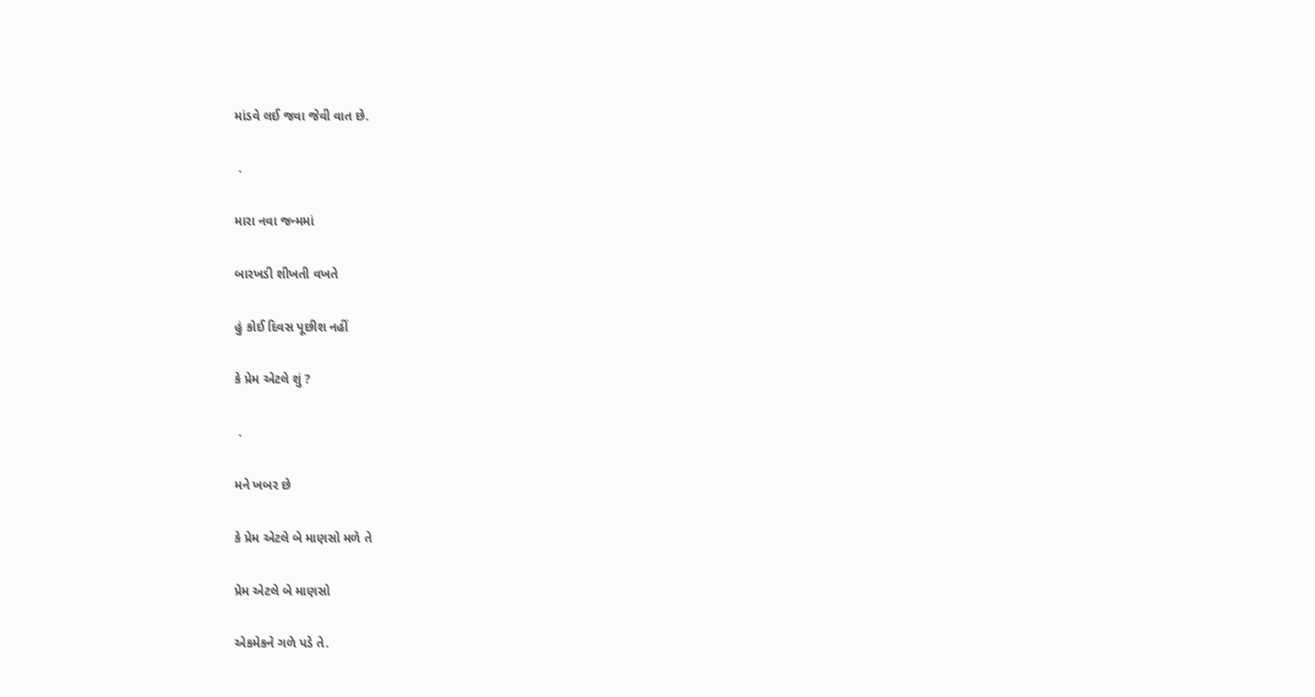માંડવે લઈ જવા જેવી વાત છે.

 .

મારા નવા જન્મમાં

બારખડી શીખતી વખતે

હું કોઈ દિવસ પૂછીશ નહીં

કે પ્રેમ એટલે શું ?

 .

મને ખબર છે

કે પ્રેમ એટલે બે માણસો મળે તે

પ્રેમ એટલે બે માણસો

એકમેકને ગળે પડે તે.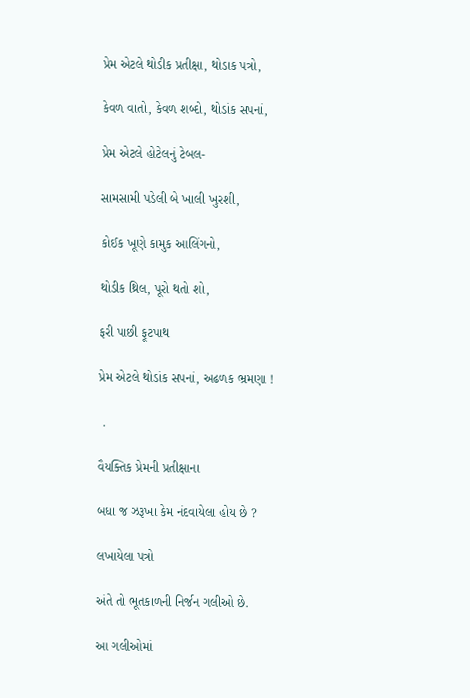પ્રેમ એટલે થોડીક પ્રતીક્ષા, થોડાક પત્રો,

કેવળ વાતો, કેવળ શબ્દો, થોડાંક સપનાં,

પ્રેમ એટલે હોટેલનું ટેબલ-

સામસામી પડેલી બે ખાલી ખુરશી,

કોઈક ખૂણે કામુક આલિંગનો,

થોડીક થ્રિલ, પૂરો થતો શો,

ફરી પાછી ફૂટપાથ

પ્રેમ એટલે થોડાંક સપનાં, અઢળક ભ્રમણા !

 .

વૈયક્તિક પ્રેમની પ્રતીક્ષાના

બધા જ ઝરૂખા કેમ નંદવાયેલા હોય છે ?

લખાયેલા પત્રો

અંતે તો ભૂતકાળની નિર્જન ગલીઓ છે.

આ ગલીઓમાં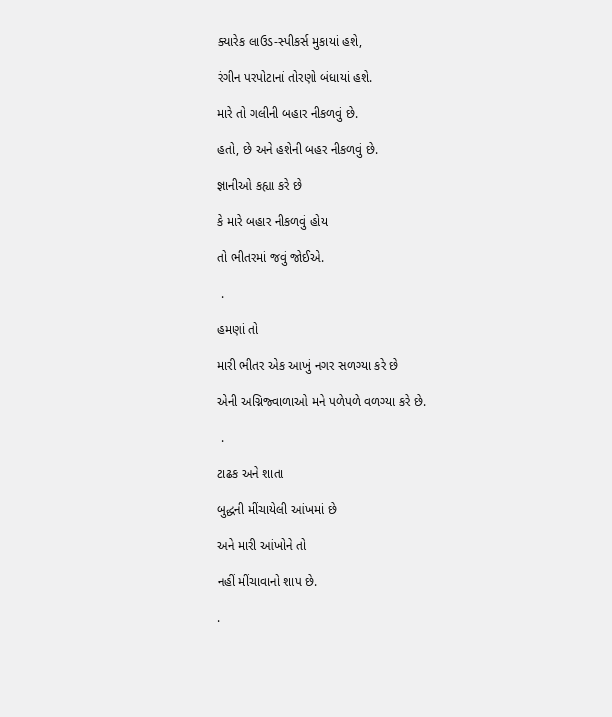ક્યારેક લાઉડ-સ્પીકર્સ મુકાયાં હશે,

રંગીન પરપોટાનાં તોરણો બંધાયાં હશે.

મારે તો ગલીની બહાર નીકળવું છે.

હતો, છે અને હશેની બહર નીકળવું છે.

જ્ઞાનીઓ કહ્યા કરે છે

કે મારે બહાર નીકળવું હોય

તો ભીતરમાં જવું જોઈએ.

 .

હમણાં તો

મારી ભીતર એક આખું નગર સળગ્યા કરે છે

એની અગ્નિજ્વાળાઓ મને પળેપળે વળગ્યા કરે છે.

 .

ટાઢક અને શાતા

બુદ્ધની મીંચાયેલી આંખમાં છે

અને મારી આંખોને તો

નહીં મીંચાવાનો શાપ છે.

.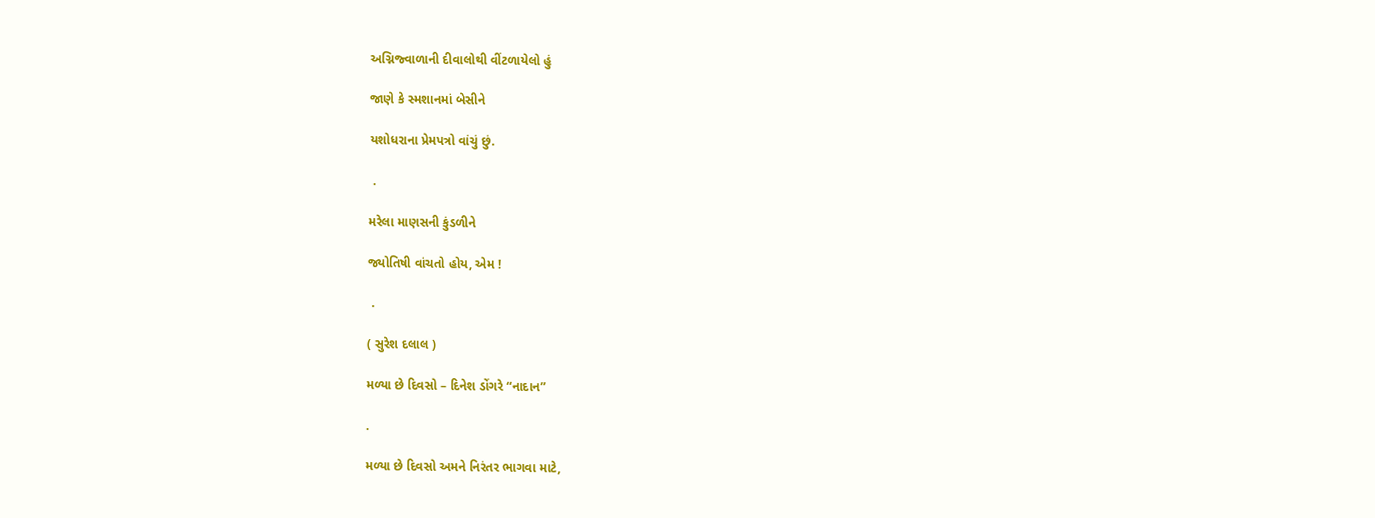અગ્નિજ્વાળાની દીવાલોથી વીંટળાયેલો હું

જાણે કે સ્મશાનમાં બેસીને

યશોધરાના પ્રેમપત્રો વાંચું છું.

 .

મરેલા માણસની કુંડળીને

જ્યોતિષી વાંચતો હોય, એમ !

 .

( સુરેશ દલાલ )

મળ્યા છે દિવસો – દિનેશ ડોંગરે “નાદાન”

.

મળ્યા છે દિવસો અમને નિરંતર ભાગવા માટે,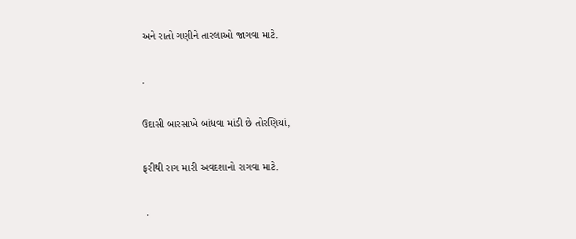અને રાતો ગણીને તારલાઓ જાગવા માટે.

.

ઉદાસી બારસાખે બાંધવા માંડી છે તોરણિયાં,

ફરીથી રાગ મારી અવદશાનો રાગવા માટે.

 .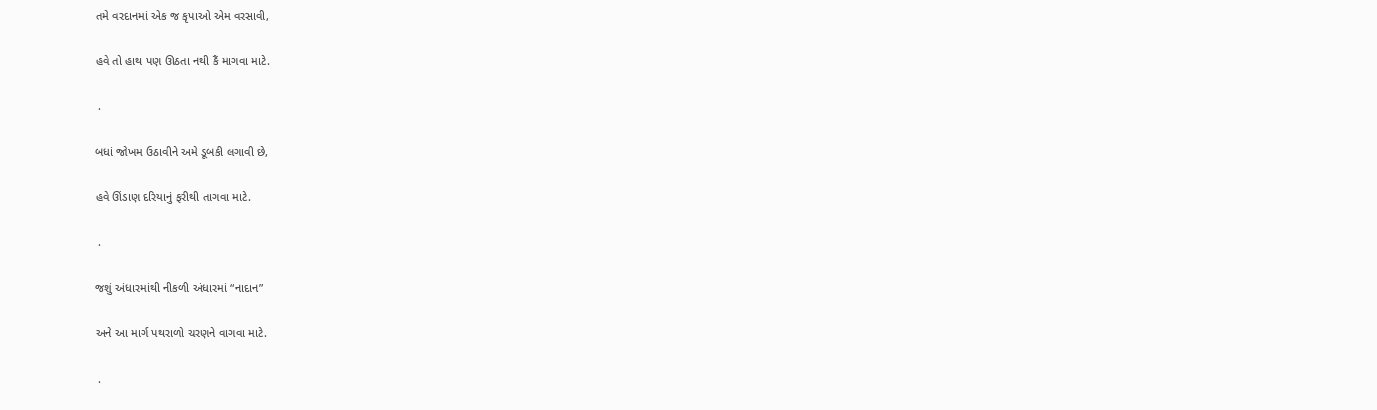તમે વરદાનમાં એક જ કૃપાઓ એમ વરસાવી,

હવે તો હાથ પણ ઊઠતા નથી કૈં માગવા માટે.

 .

બધાં જોખમ ઉઠાવીને અમે ડૂબકી લગાવી છે,

હવે ઊંડાણ દરિયાનું ફરીથી તાગવા માટે.

 .

જશું અંધારમાંથી નીકળી અંધારમાં “નાદાન”

અને આ માર્ગ પથરાળો ચરણને વાગવા માટે.

 .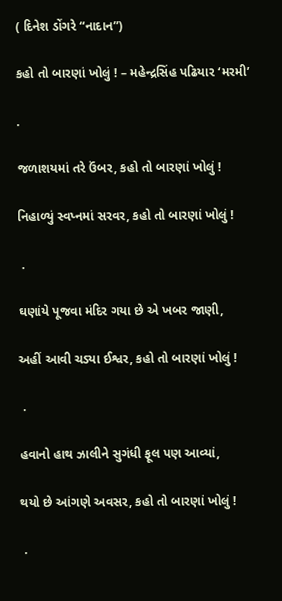( દિનેશ ડોંગરે “નાદાન”)

કહો તો બારણાં ખોલું ! – મહેન્દ્રસિંહ પઢિયાર ‘મરમી’

.

જળાશયમાં તરે ઉંબર, કહો તો બારણાં ખોલું !

નિહાળ્યું સ્વપ્નમાં સરવર, કહો તો બારણાં ખોલું !

 .

ઘણાંયે પૂજવા મંદિર ગયા છે એ ખબર જાણી,

અહીં આવી ચડ્યા ઈશ્વર, કહો તો બારણાં ખોલું !

 .

હવાનો હાથ ઝાલીને સુગંધી ફૂલ પણ આવ્યાં,

થયો છે આંગણે અવસર, કહો તો બારણાં ખોલું !

 .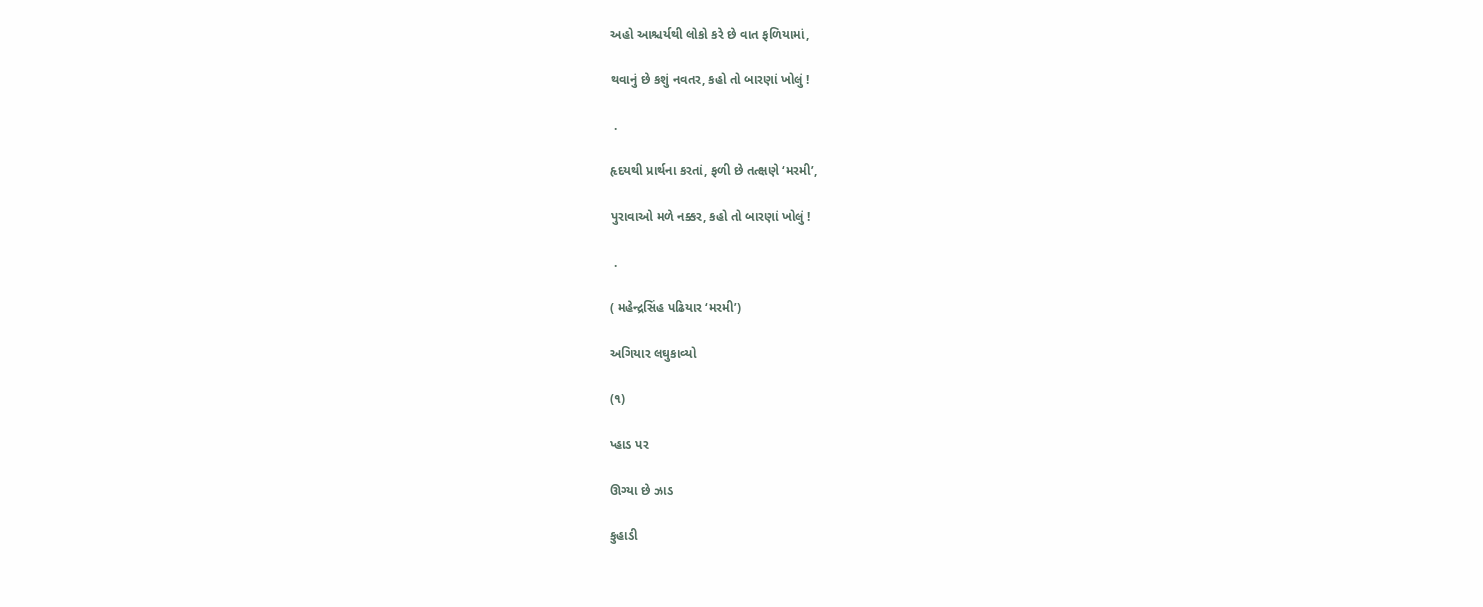અહો આશ્ચર્યથી લોકો કરે છે વાત ફળિયામાં,

થવાનું છે કશું નવતર, કહો તો બારણાં ખોલું !

 .

હૃદયથી પ્રાર્થના કરતાં, ફળી છે તત્ક્ષણે ‘મરમી’,

પુરાવાઓ મળે નક્કર, કહો તો બારણાં ખોલું !

 .

( મહેન્દ્રસિંહ પઢિયાર ‘મરમી’)

અગિયાર લઘુકાવ્યો

(૧)

પ્હાડ પર

ઊગ્યા છે ઝાડ

કુહાડી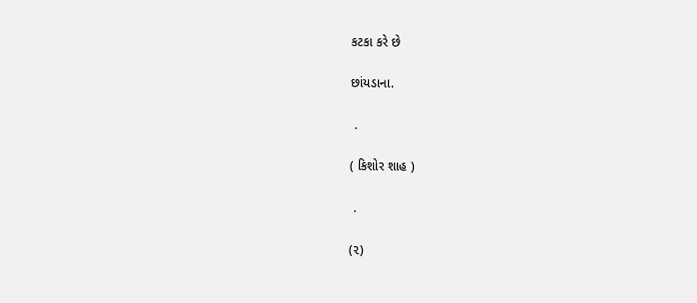કટકા કરે છે

છાંયડાના.

 .

( કિશોર શાહ )

 .

(૨)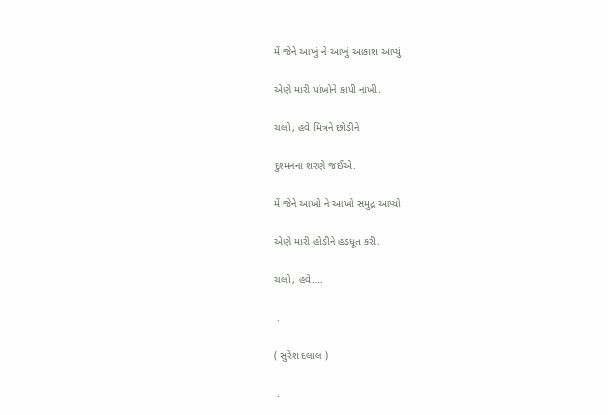મેં જેને આખું ને આખું આકાશ આપ્યું

એણે મારી પાંખોને કાપી નાખી.

ચલો, હવે મિત્રને છોડીને

દુશ્મનના શરણે જઈએ.

મેં જેને આખો ને આખો સમુદ્ર આપ્યો

એણે મારી હોડીને હડધૂત કરી.

ચલો, હવે….

 .

( સુરેશ દલાલ )

 .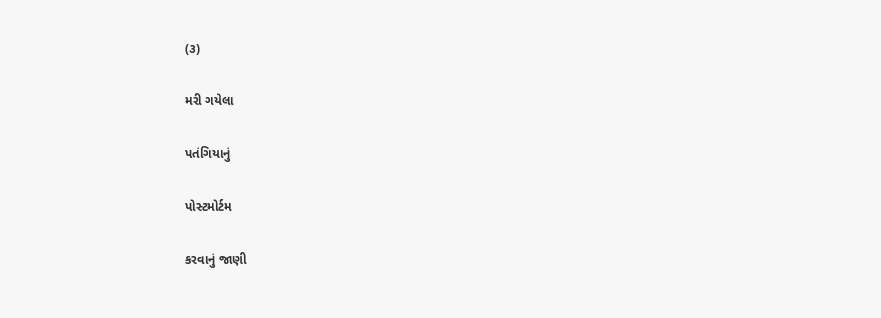(૩)

મરી ગયેલા

પતંગિયાનું

પોસ્ટમોર્ટમ

કરવાનું જાણી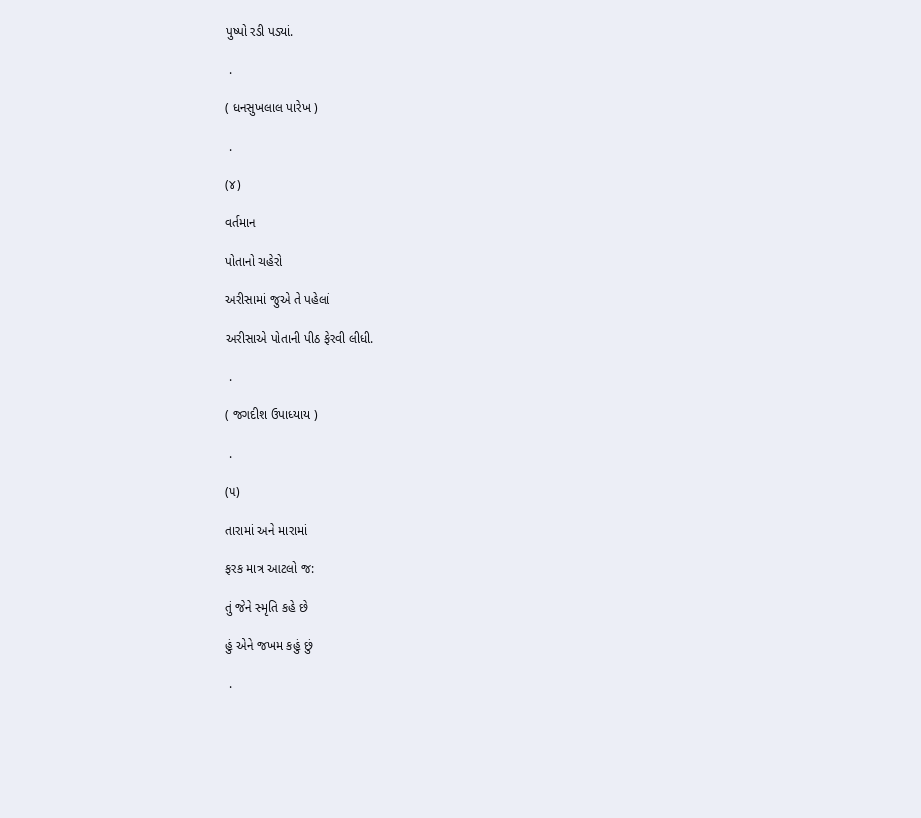પુષ્પો રડી પડ્યાં.

 .

( ધનસુખલાલ પારેખ )

 .

(૪)

વર્તમાન

પોતાનો ચહેરો

અરીસામાં જુએ તે પહેલાં

અરીસાએ પોતાની પીઠ ફેરવી લીધી.

 .

( જગદીશ ઉપાધ્યાય )

 .

(૫)

તારામાં અને મારામાં

ફરક માત્ર આટલો જ:

તું જેને સ્મૃતિ કહે છે

હું એને જખમ કહું છું

 .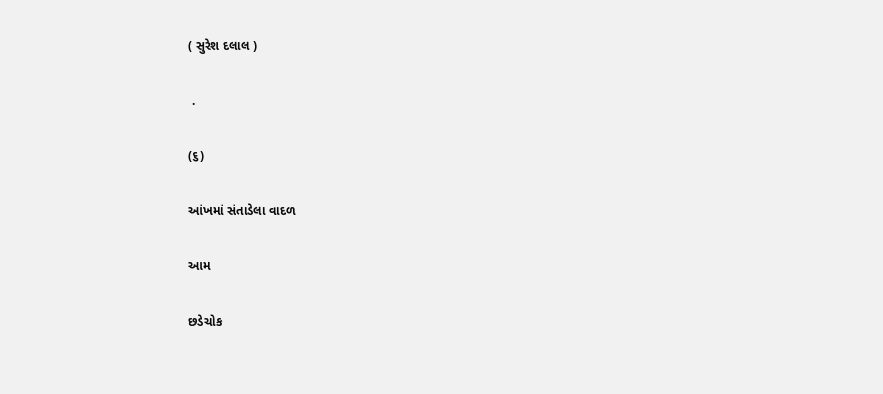( સુરેશ દલાલ )

 .

(૬)

આંખમાં સંતાડેલા વાદળ

આમ

છડેચોક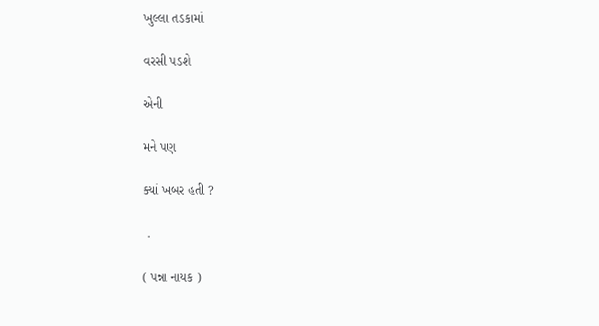ખુલ્લા તડકામાં

વરસી પડશે

એની

મને પણ

ક્યાં ખબર હતી ?

 .

( પન્ના નાયક )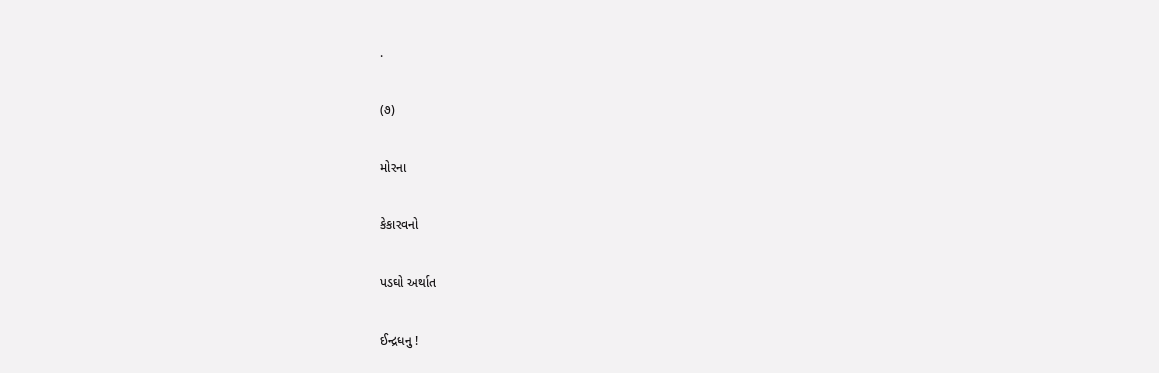.

(૭)

મોરના

કેકારવનો

પડઘો અર્થાત

ઈન્દ્રધનુ !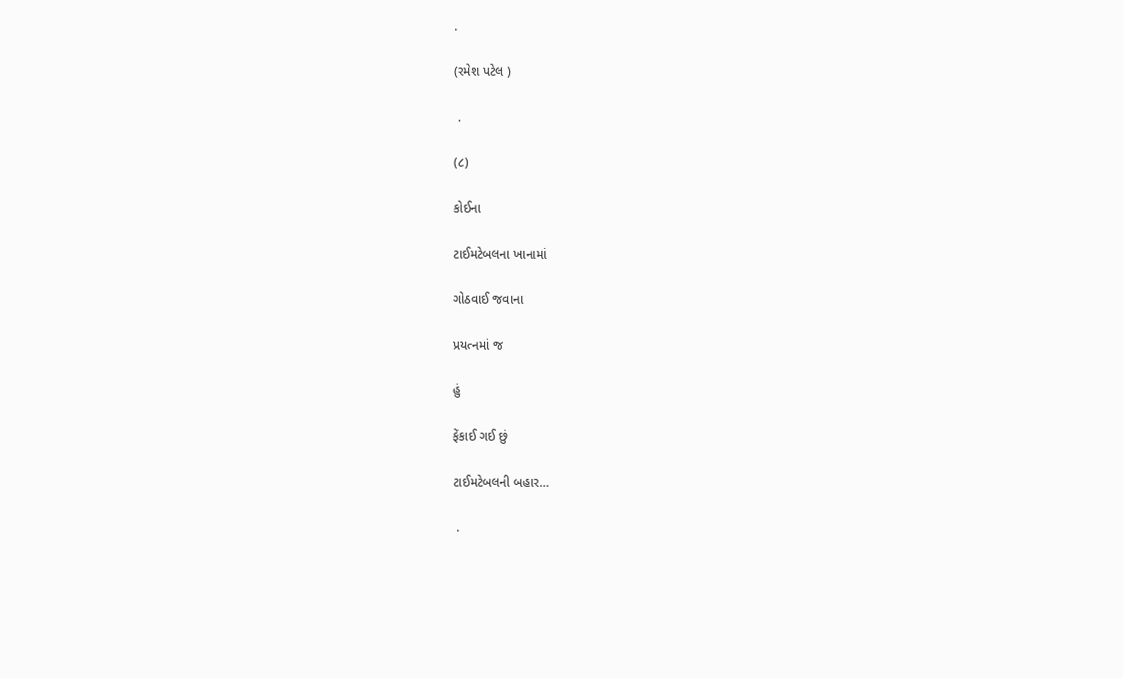.

(રમેશ પટેલ )

 .

(૮)

કોઈના

ટાઈમટેબલના ખાનામાં

ગોઠવાઈ જવાના

પ્રયત્નમાં જ

હું

ફેંકાઈ ગઈ છું

ટાઈમટેબલની બહાર…

 .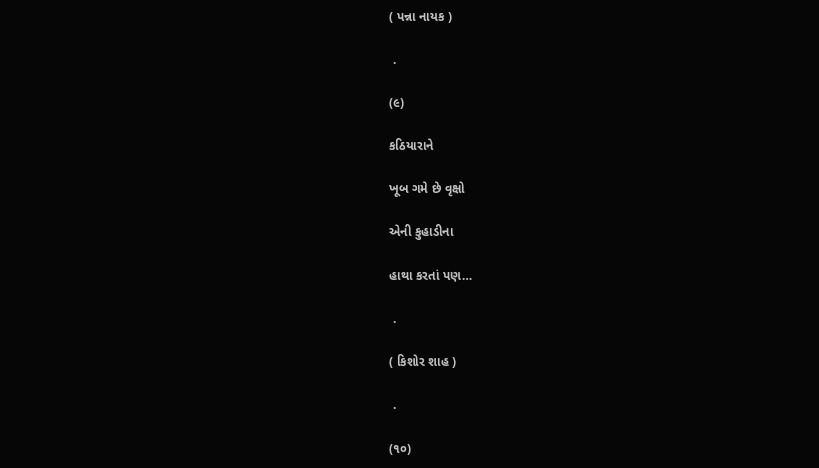( પન્ના નાયક )

 .

(૯)

કઠિયારાને

ખૂબ ગમે છે વૃક્ષો

એની કુહાડીના

હાથા કરતાં પણ…

 .

( કિશોર શાહ )

 .

(૧૦)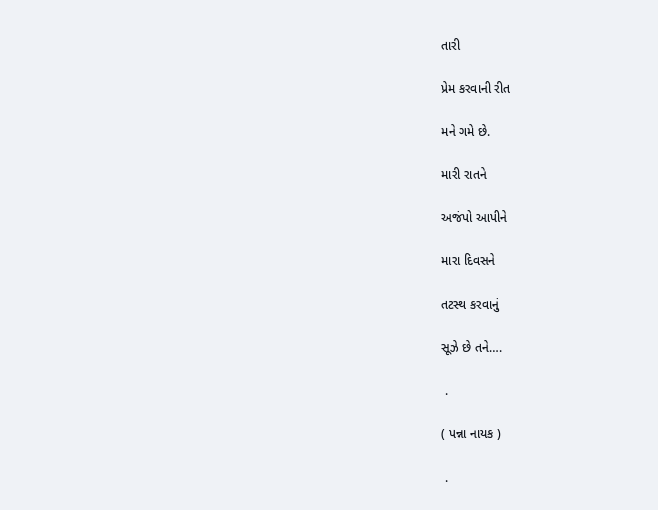તારી

પ્રેમ કરવાની રીત

મને ગમે છે.

મારી રાતને

અજંપો આપીને

મારા દિવસને

તટસ્થ કરવાનું

સૂઝે છે તને….

 .

( પન્ના નાયક )

 .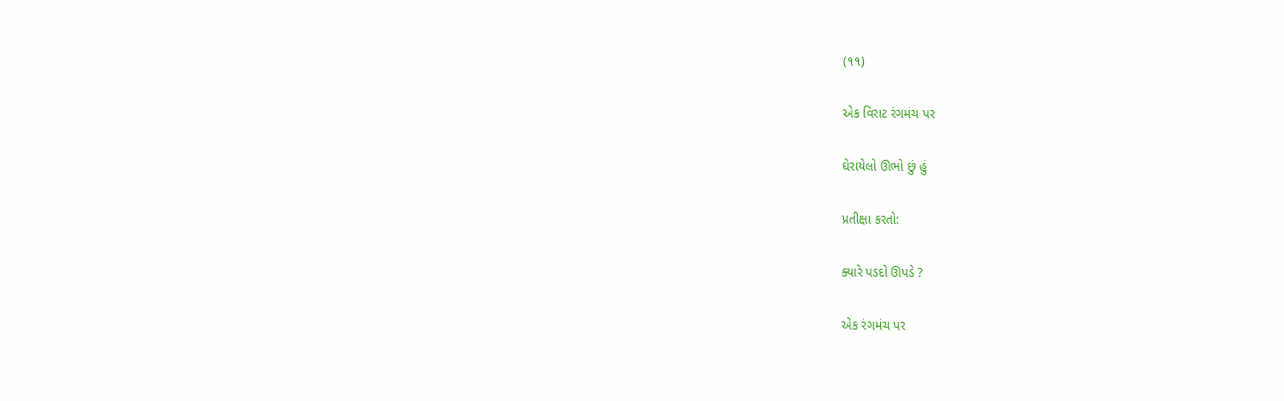(૧૧)

એક વિરાટ રંગમંચ પર

ઘેરાયેલો ઊભો છું હું

પ્રતીક્ષા કરતો:

ક્યારે પડદો ઊપડે ?

એક રંગમંચ પર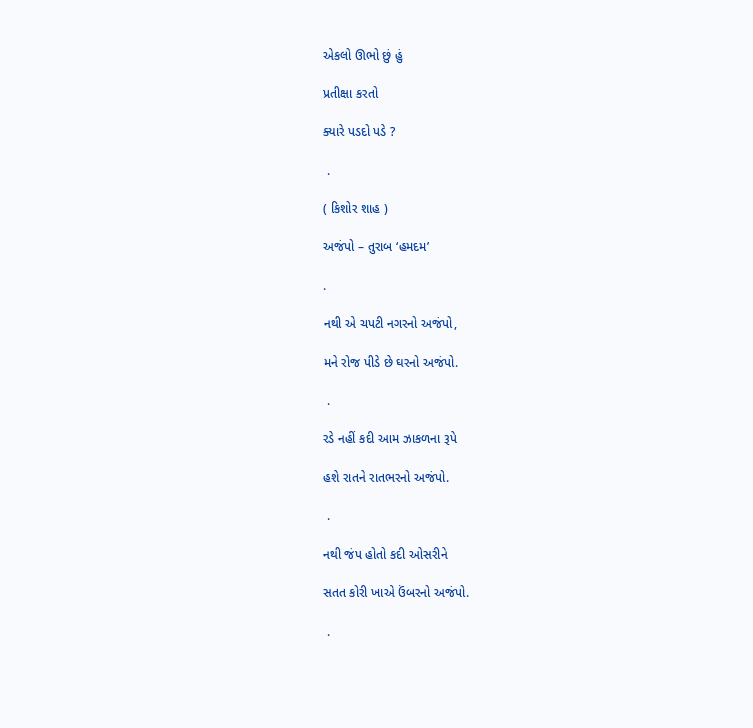એકલો ઊભો છું હું

પ્રતીક્ષા કરતો

ક્યારે પડદો પડે ?

 .

( કિશોર શાહ )

અજંપો – તુરાબ ‘હમદમ’

.

નથી એ ચપટી નગરનો અજંપો,

મને રોજ પીડે છે ઘરનો અજંપો.

 .

રડે નહીં કદી આમ ઝાકળના રૂપે

હશે રાતને રાતભરનો અજંપો.

 .

નથી જંપ હોતો કદી ઓસરીને

સતત કોરી ખાએ ઉંબરનો અજંપો.

 .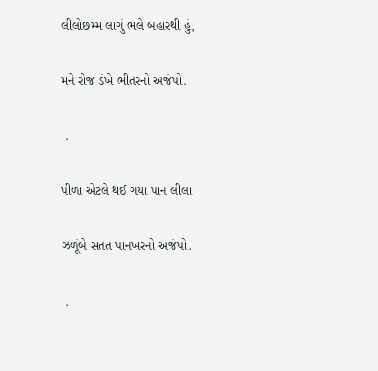લીલોછમ્મ લાગું ભલે બહારથી હું,

મને રોજ ડંખે ભીતરનો અજંપો.

 .

પીળા એટલે થઈ ગયા પાન લીલા

ઝળૂંબે સતત પાનખરનો અજંપો.

 .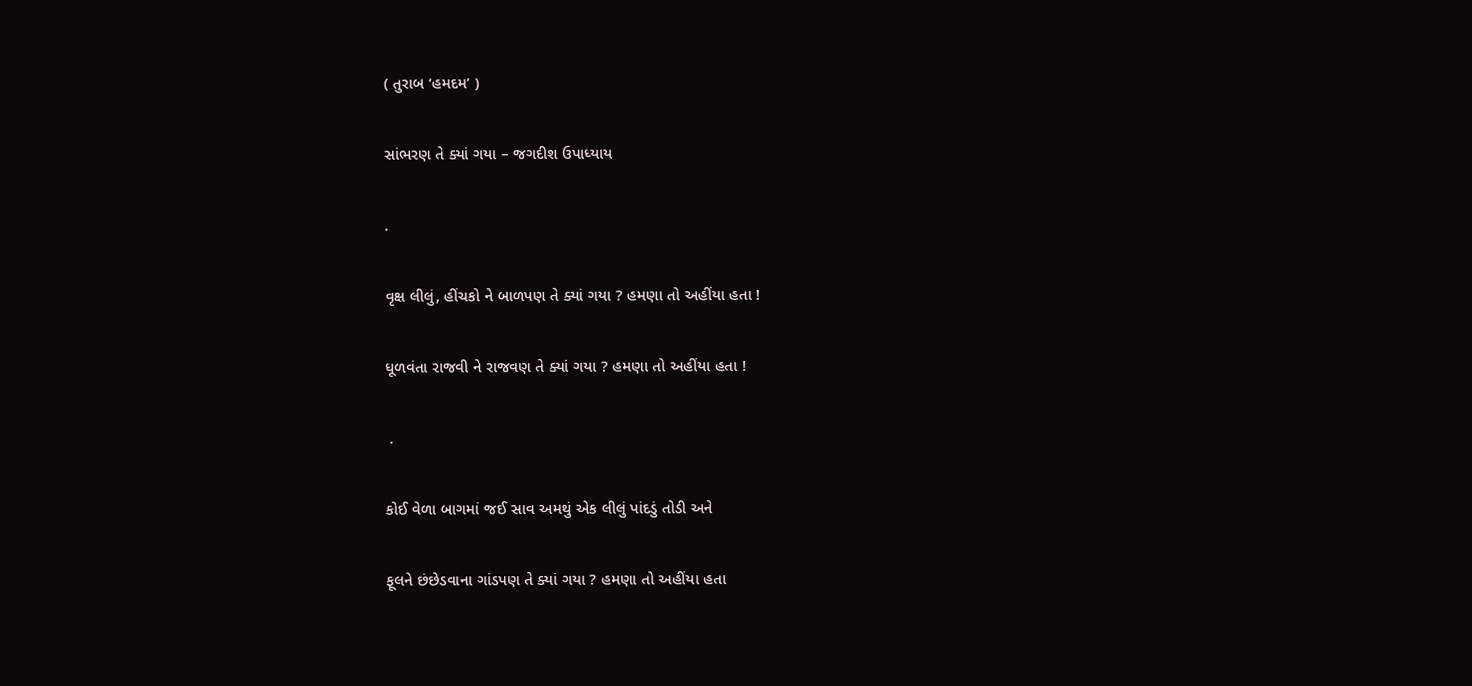( તુરાબ ‘હમદમ’ )

સાંભરણ તે ક્યાં ગયા – જગદીશ ઉપાધ્યાય

.

વૃક્ષ લીલું, હીંચકો ને બાળપણ તે ક્યાં ગયા ? હમણા તો અહીંયા હતા !

ધૂળવંતા રાજવી ને રાજવણ તે ક્યાં ગયા ? હમણા તો અહીંયા હતા !

 .

કોઈ વેળા બાગમાં જઈ સાવ અમથું એક લીલું પાંદડું તોડી અને

ફૂલને છંછેડવાના ગાંડપણ તે ક્યાં ગયા ? હમણા તો અહીંયા હતા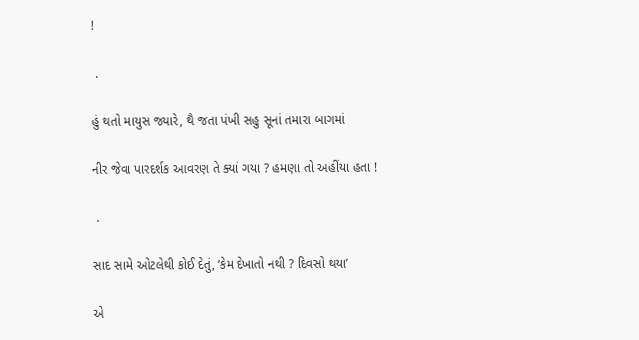!

 .

હું થતો માયુસ જ્યારે, થૈ જતા પંખી સહુ સૂનાં તમારા બાગમાં

નીર જેવા પારદર્શક આવરણ તે ક્યાં ગયા ? હમણા તો અહીંયા હતા !

 .

સાદ સામે ઓટલેથી કોઈ દેતું, ‘કેમ દેખાતો નથી ? દિવસો થયા’

એ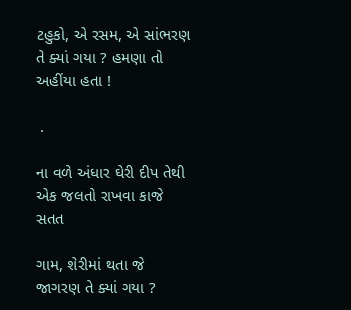ટહુકો, એ રસમ, એ સાંભરણ તે ક્યાં ગયા ? હમણા તો અહીંયા હતા !

 .

ના વળે અંધાર ઘેરી દીપ તેથી એક જલતો રાખવા કાજે સતત

ગામ, શેરીમાં થતા જે જાગરણ તે ક્યાં ગયા ?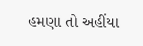હમણા તો અહીંયા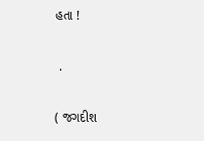હતા !

 .

( જગદીશ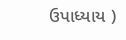ઉપાધ્યાય )